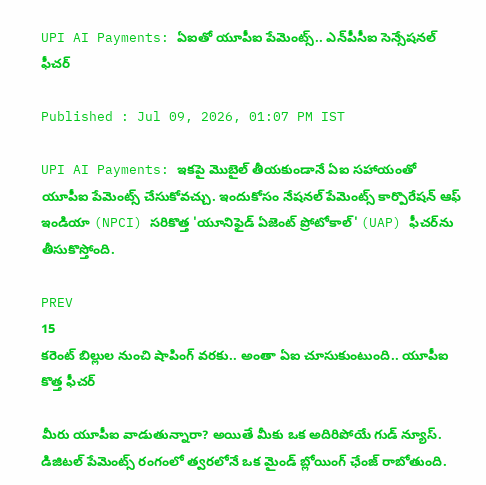UPI AI Payments: ఏఐతో యూపీఐ పేమెంట్స్.. ఎన్‌పీసీఐ సెన్సేషనల్ ఫీచర్

Published : Jul 09, 2026, 01:07 PM IST

UPI AI Payments: ఇకపై మొబైల్ తీయకుండానే ఏఐ సహాయంతో యూపీఐ పేమెంట్స్ చేసుకోవచ్చు. ఇందుకోసం నేషనల్ పేమెంట్స్ కార్పొరేషన్ ఆఫ్ ఇండియా (NPCI) సరికొత్త 'యూనిఫైడ్ ఏజెంట్ ప్రోటోకాల్' (UAP) ఫీచర్‌ను తీసుకొస్తోంది.

PREV
15
కరెంట్ బిల్లుల నుంచి షాపింగ్ వరకు.. అంతా ఏఐ చూసుకుంటుంది.. యూపీఐ కొత్త ఫీచర్

మీరు యూపీఐ వాడుతున్నారా? అయితే మీకు ఒక అదిరిపోయే గుడ్ న్యూస్. డిజిటల్ పేమెంట్స్ రంగంలో త్వరలోనే ఒక మైండ్ బ్లోయింగ్ ఛేంజ్ రాబోతుంది.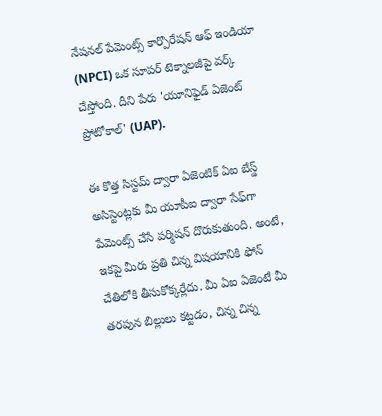నేషనల్ పేమెంట్స్ కార్పొరేషన్ ఆఫ్ ఇండియా (NPCI) ఒక సూపర్ టెక్నాలజీపై వర్క్ చేస్తోంది. దీని పేరు 'యూనిఫైడ్ ఏజెంట్ ప్రోటోకాల్' (UAP).

ఈ కొత్త సిస్టమ్ ద్వారా ఏజెంటిక్ ఏఐ బేస్డ్ అసిస్టెంట్లకు మీ యూపీఐ ద్వారా సేఫ్‌గా పేమెంట్స్ చేసే పర్మిషన్ దొరుకుతుంది. అంటే, ఇకపై మీరు ప్రతి చిన్న విషయానికి ఫోన్ చేతిలోకి తీసుకోక్కర్లేదు. మీ ఏఐ ఏజెంటే మీ తరపున బిల్లులు కట్టడం, చిన్న చిన్న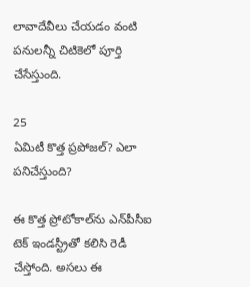లావాదేవీలు చేయడం వంటి పనులన్నీ చిటికెలో పూర్తి చేసేస్తుంది.

25
ఏమిటీ కొత్త ప్రపోజల్? ఎలా పనిచేస్తుంది?

ఈ కొత్త ప్రోటోకాల్‌ను ఎన్‌పీసీఐ టెక్ ఇండస్ట్రీతో కలిసి రెడీ చేస్తోంది. అసలు ఈ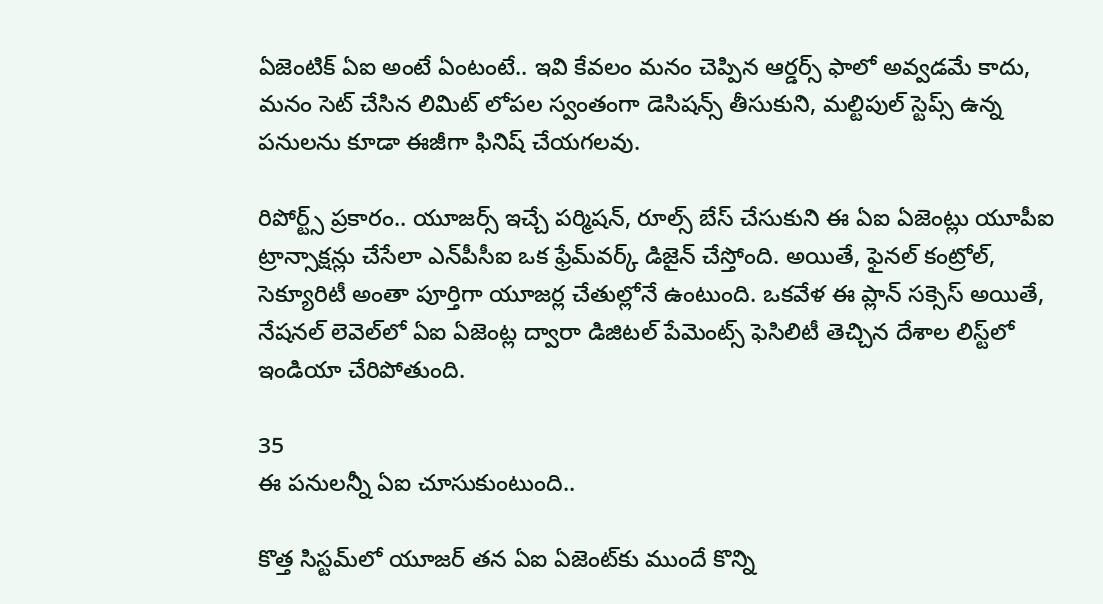ఏజెంటిక్ ఏఐ అంటే ఏంటంటే.. ఇవి కేవలం మనం చెప్పిన ఆర్డర్స్ ఫాలో అవ్వడమే కాదు, మనం సెట్ చేసిన లిమిట్ లోపల స్వంతంగా డెసిషన్స్ తీసుకుని, మల్టిపుల్ స్టెప్స్ ఉన్న పనులను కూడా ఈజీగా ఫినిష్ చేయగలవు.

రిపోర్ట్స్ ప్రకారం.. యూజర్స్ ఇచ్చే పర్మిషన్, రూల్స్ బేస్ చేసుకుని ఈ ఏఐ ఏజెంట్లు యూపీఐ ట్రాన్సాక్షన్లు చేసేలా ఎన్‌పీసీఐ ఒక ఫ్రేమ్‌వర్క్ డిజైన్ చేస్తోంది. అయితే, ఫైనల్ కంట్రోల్, సెక్యూరిటీ అంతా పూర్తిగా యూజర్ల చేతుల్లోనే ఉంటుంది. ఒకవేళ ఈ ప్లాన్ సక్సెస్ అయితే, నేషనల్ లెవెల్‌లో ఏఐ ఏజెంట్ల ద్వారా డిజిటల్ పేమెంట్స్ ఫెసిలిటీ తెచ్చిన దేశాల లిస్ట్‌లో ఇండియా చేరిపోతుంది.

35
ఈ పనులన్నీ ఏఐ చూసుకుంటుంది..

కొత్త సిస్టమ్‌లో యూజర్ తన ఏఐ ఏజెంట్‌కు ముందే కొన్ని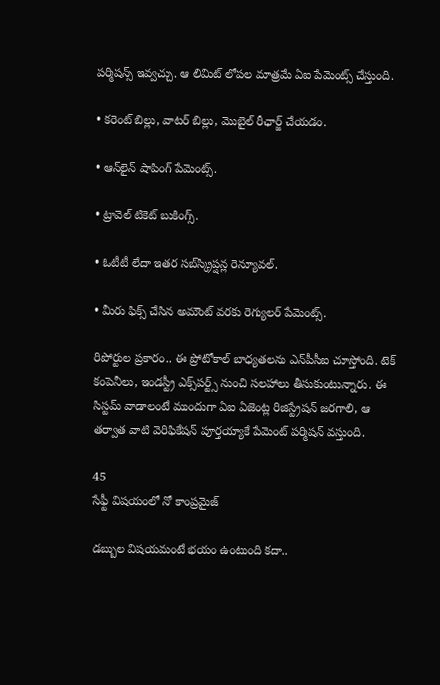పర్మిషన్స్ ఇవ్వచ్చు. ఆ లిమిట్ లోపల మాత్రమే ఏఐ పేమెంట్స్ చేస్తుంది.

• కరెంట్ బిల్లు, వాటర్ బిల్లు, మొబైల్ రీఛార్జ్ చేయడం.

• ఆన్‌లైన్ షాపింగ్ పేమెంట్స్.

• ట్రావెల్ టికెట్ బుకింగ్స్.

• ఓటీటీ లేదా ఇతర సబ్‌స్క్రిప్షన్ల రెన్యూవల్.

• మీరు ఫిక్స్ చేసిన అమౌంట్ వరకు రెగ్యులర్ పేమెంట్స్.

రిపోర్టుల ప్రకారం.. ఈ ప్రోటోకాల్ బాధ్యతలను ఎన్‌పీసీఐ చూస్తోంది. టెక్ కంపెనీలు, ఇండస్ట్రీ ఎక్స్‌పర్ట్స్ నుంచి సలహాలు తీసుకుంటున్నారు. ఈ సిస్టమ్ వాడాలంటే ముందుగా ఏఐ ఏజెంట్ల రిజిస్ట్రేషన్ జరగాలి, ఆ తర్వాత వాటి వెరిఫికేషన్ పూర్తయ్యాకే పేమెంట్ పర్మిషన్ వస్తుంది.

45
సేఫ్టీ విషయంలో నో కాంప్రమైజ్

డబ్బుల విషయమంటే భయం ఉంటుంది కదా..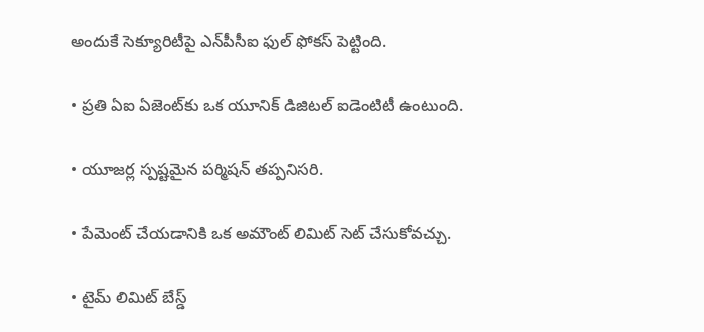అందుకే సెక్యూరిటీపై ఎన్‌పీసీఐ ఫుల్ ఫోకస్ పెట్టింది.

• ప్రతి ఏఐ ఏజెంట్‌కు ఒక యూనిక్ డిజిటల్ ఐడెంటిటీ ఉంటుంది.

• యూజర్ల స్పష్టమైన పర్మిషన్ తప్పనిసరి.

• పేమెంట్ చేయడానికి ఒక అమౌంట్ లిమిట్ సెట్ చేసుకోవచ్చు.

• టైమ్ లిమిట్ బేస్డ్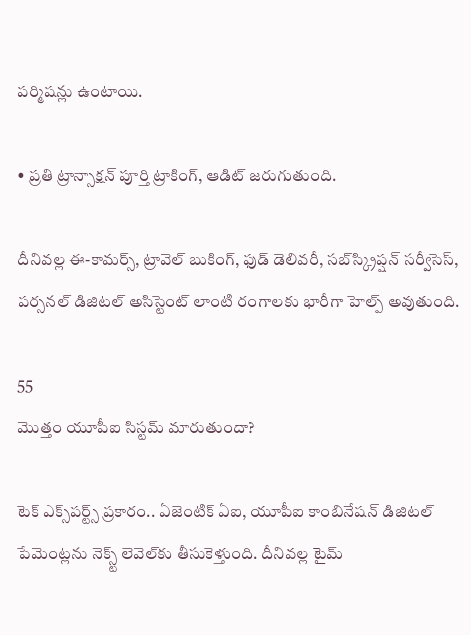పర్మిషన్లు ఉంటాయి.

• ప్రతి ట్రాన్సాక్షన్ పూర్తి ట్రాకింగ్, ఆడిట్ జరుగుతుంది.

దీనివల్ల ఈ-కామర్స్, ట్రావెల్ బుకింగ్, ఫుడ్ డెలివరీ, సబ్‌స్క్రిప్షన్ సర్వీసెస్, పర్సనల్ డిజిటల్ అసిస్టెంట్ లాంటి రంగాలకు భారీగా హెల్ప్ అవుతుంది.

55
మొత్తం యూపీఐ సిస్టమ్ మారుతుందా?

టెక్ ఎక్స్‌పర్ట్స్ ప్రకారం.. ఏజెంటిక్ ఏఐ, యూపీఐ కాంబినేషన్ డిజిటల్ పేమెంట్లను నెక్స్ట్ లెవెల్‌కు తీసుకెళ్తుంది. దీనివల్ల టైమ్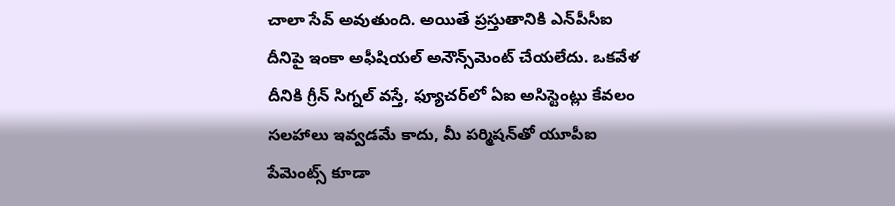చాలా సేవ్ అవుతుంది. అయితే ప్రస్తుతానికి ఎన్‌పీసీఐ దీనిపై ఇంకా అఫీషియల్ అనౌన్స్‌మెంట్ చేయలేదు. ఒకవేళ దీనికి గ్రీన్ సిగ్నల్ వస్తే, ఫ్యూచర్‌లో ఏఐ అసిస్టెంట్లు కేవలం సలహాలు ఇవ్వడమే కాదు, మీ పర్మిషన్‌తో యూపీఐ పేమెంట్స్ కూడా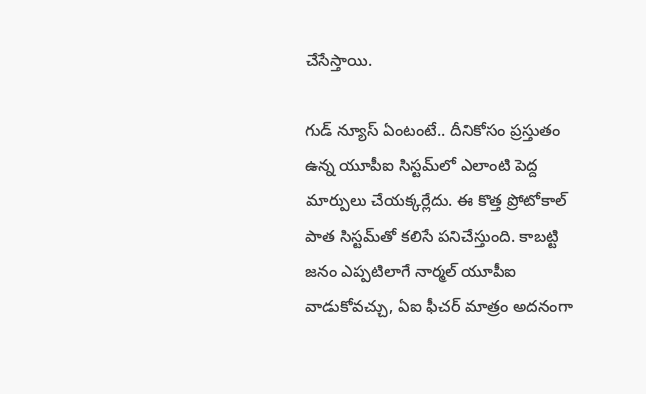చేసేస్తాయి.

గుడ్ న్యూస్ ఏంటంటే.. దీనికోసం ప్రస్తుతం ఉన్న యూపీఐ సిస్టమ్‌లో ఎలాంటి పెద్ద మార్పులు చేయక్కర్లేదు. ఈ కొత్త ప్రోటోకాల్ పాత సిస్టమ్‌తో కలిసే పనిచేస్తుంది. కాబట్టి జనం ఎప్పటిలాగే నార్మల్ యూపీఐ వాడుకోవచ్చు, ఏఐ ఫీచర్ మాత్రం అదనంగా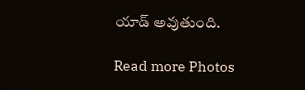యాడ్ అవుతుంది.

Read more Photos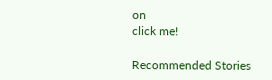on
click me!

Recommended Stories